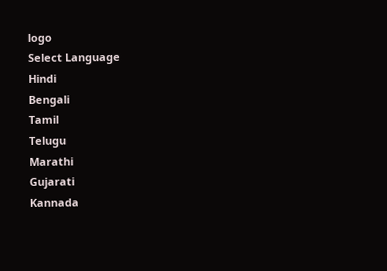logo
Select Language
Hindi
Bengali
Tamil
Telugu
Marathi
Gujarati
Kannada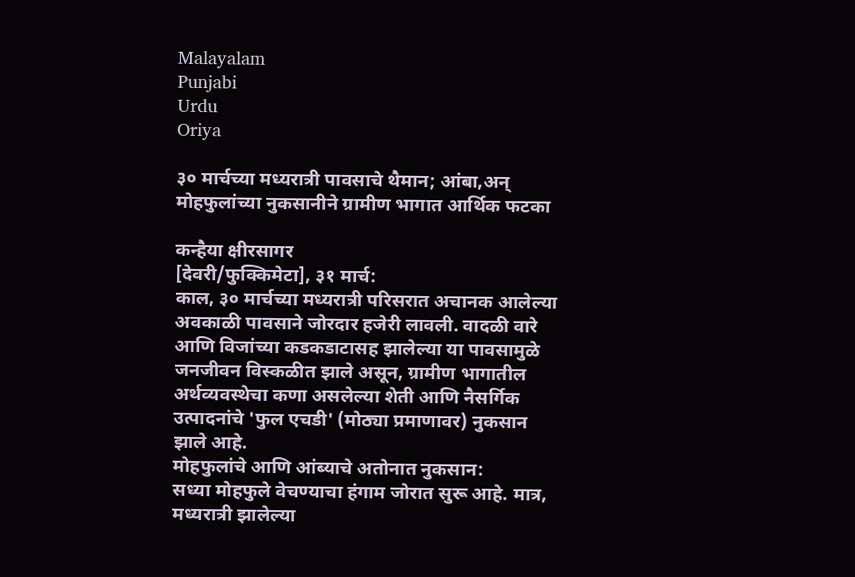Malayalam
Punjabi
Urdu
Oriya

३० मार्चच्या मध्यरात्री पावसाचे थैमान; आंबा,अन् मोहफुलांच्या नुकसानीने ग्रामीण भागात आर्थिक फटका

कन्हैया क्षीरसागर
[देवरी/फुक्किमेटा], ३१ मार्च:
काल, ३० मार्चच्या मध्यरात्री परिसरात अचानक आलेल्या अवकाळी पावसाने जोरदार हजेरी लावली. वादळी वारे आणि विजांच्या कडकडाटासह झालेल्या या पावसामुळे जनजीवन विस्कळीत झाले असून, ग्रामीण भागातील अर्थव्यवस्थेचा कणा असलेल्या शेती आणि नैसर्गिक उत्पादनांचे 'फुल एचडी' (मोठ्या प्रमाणावर) नुकसान झाले आहे.
मोहफुलांचे आणि आंब्याचे अतोनात नुकसान:
सध्या मोहफुले वेचण्याचा हंगाम जोरात सुरू आहे. मात्र, मध्यरात्री झालेल्या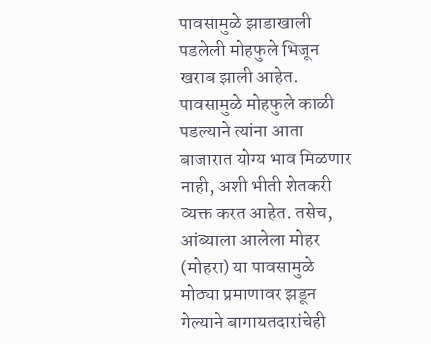पावसामुळे झाडाखाली पडलेली मोहफुले भिजून खराब झाली आहेत. पावसामुळे मोहफुले काळी पडल्याने त्यांना आता बाजारात योग्य भाव मिळणार नाही, अशी भीती शेतकरी व्यक्त करत आहेत. तसेच, आंब्याला आलेला मोहर (मोहरा) या पावसामुळे मोठ्या प्रमाणावर झडून गेल्याने बागायतदारांचेही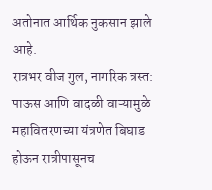अतोनात आर्थिक नुकसान झाले आहे.
रात्रभर वीज गुल, नागरिक त्रस्त:
पाऊस आणि वादळी वाऱ्यामुळे महावितरणच्या यंत्रणेत बिघाड होऊन रात्रीपासूनच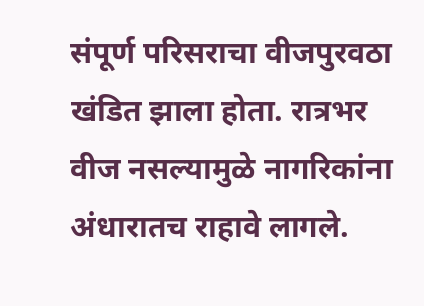संपूर्ण परिसराचा वीजपुरवठा खंडित झाला होता. रात्रभर वीज नसल्यामुळे नागरिकांना अंधारातच राहावे लागले.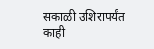सकाळी उशिरापर्यंत काही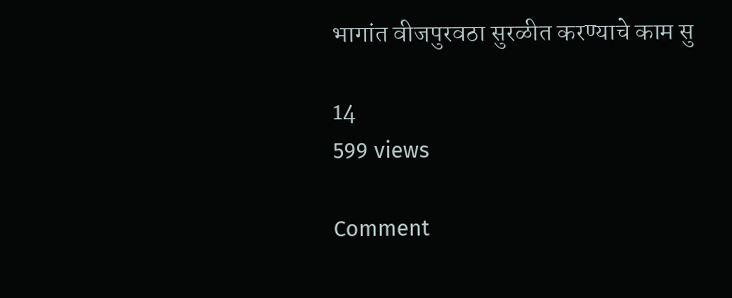भागांत वीजपुरवठा सुरळीत करण्याचे काम सु

14
599 views

Comment